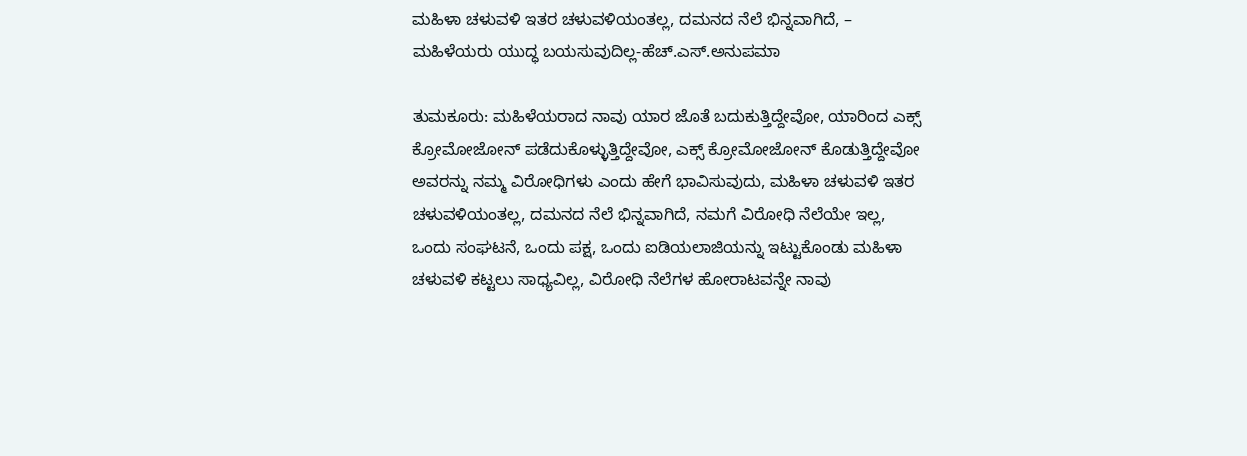ಮಹಿಳಾ ಚಳುವಳಿ ಇತರ ಚಳುವಳಿಯಂತಲ್ಲ, ದಮನದ ನೆಲೆ ಭಿನ್ನವಾಗಿದೆ, – ಮಹಿಳೆಯರು ಯುದ್ಧ ಬಯಸುವುದಿಲ್ಲ-ಹೆಚ್.ಎಸ್.ಅನುಪಮಾ

ತುಮಕೂರು: ಮಹಿಳೆಯರಾದ ನಾವು ಯಾರ ಜೊತೆ ಬದುಕುತ್ತಿದ್ದೇವೋ, ಯಾರಿಂದ ಎಕ್ಸ್ ಕ್ರೋಮೋಜೋನ್ ಪಡೆದುಕೊಳ್ಳುತ್ತಿದ್ದೇವೋ, ಎಕ್ಸ್ ಕ್ರೋಮೋಜೋನ್ ಕೊಡುತ್ತಿದ್ದೇವೋ ಅವರನ್ನು ನಮ್ಮ ವಿರೋಧಿಗಳು ಎಂದು ಹೇಗೆ ಭಾವಿಸುವುದು, ಮಹಿಳಾ ಚಳುವಳಿ ಇತರ ಚಳುವಳಿಯಂತಲ್ಲ, ದಮನದ ನೆಲೆ ಭಿನ್ನವಾಗಿದೆ, ನಮಗೆ ವಿರೋಧಿ ನೆಲೆಯೇ ಇಲ್ಲ, ಒಂದು ಸಂಘಟನೆ, ಒಂದು ಪಕ್ಷ, ಒಂದು ಐಡಿಯಲಾಜಿಯನ್ನು ಇಟ್ಟುಕೊಂಡು ಮಹಿಳಾ ಚಳುವಳಿ ಕಟ್ಟಲು ಸಾಧ್ಯವಿಲ್ಲ, ವಿರೋಧಿ ನೆಲೆಗಳ ಹೋರಾಟವನ್ನೇ ನಾವು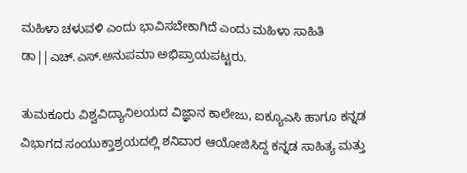ಮಹಿಳಾ ಚಳುವಳಿ ಎಂದು ಭಾವಿಸಬೇಕಾಗಿದೆ ಎಂದು ಮಹಿಳಾ ಸಾಹಿತಿ ಡಾ||ಎಚ್.ಎಸ್.ಅನುಪಮಾ ಅಭಿಪ್ರಾಯಪಟ್ಟರು.

ತುಮಕೂರು ವಿಶ್ವವಿದ್ಯಾನಿಲಯದ ವಿಜ್ಞಾನ ಕಾಲೇಜು, ಐಕ್ಯೂಎಸಿ ಹಾಗೂ ಕನ್ನಡ ವಿಭಾಗದ ಸಂಯುಕ್ತಾಶ್ರಯದಲ್ಲಿ ಶನಿವಾರ ಆಯೋಜಿಸಿದ್ದ ಕನ್ನಡ ಸಾಹಿತ್ಯ ಮತ್ತು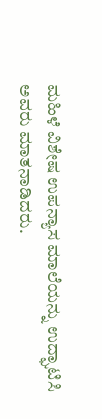ಮಹಿಳೆ ವಿಶೇಷ ಉಪನ್ಯಾಸ ಮಾಲೆಯನ್ನು ಉದ್ಘಾಟಿಸಿ ಅವರು ಮಾತನಾಡಿದರು.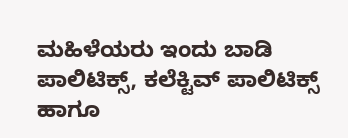ಮಹಿಳೆಯರು ಇಂದು ಬಾಡಿ ಪಾಲಿಟಿಕ್ಸ್, ಕಲೆಕ್ಟಿವ್ ಪಾಲಿಟಿಕ್ಸ್ ಹಾಗೂ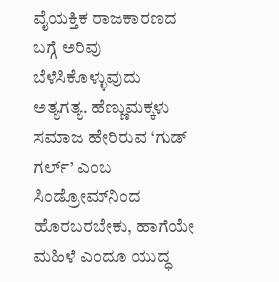ವೈಯಕ್ತಿಕ ರಾಜಕಾರಣದ ಬಗ್ಗೆ ಅರಿವು ಬೆಳೆಸಿಕೊಳ್ಳುವುದು ಅತ್ಯಗತ್ಯ. ಹೆಣ್ಣುಮಕ್ಕಳು ಸಮಾಜ ಹೇರಿರುವ ‘ಗುಡ್ ಗರ್ಲ್’ ಎಂಬ ಸಿಂಡ್ರೋಮ್‍ನಿಂದ ಹೊರಬರಬೇಕು, ಹಾಗೆಯೇ ಮಹಿಳೆ ಎಂದೂ ಯುದ್ಧ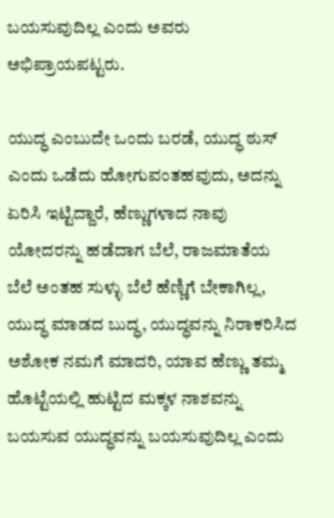ಬಯಸುವುದಿಲ್ಲ ಎಂದು ಅವರು ಅಭಿಪ್ರಾಯಪಟ್ಟರು.

ಯುದ್ಧ ಎಂಬುದೇ ಒಂದು ಬರಡೆ, ಯುದ್ಧ ಠುಸ್ ಎಂದು ಒಡೆದು ಹೋಗುವಂತಹವುದು, ಅದನ್ನು ಏರಿಸಿ ಇಟ್ಟಿದ್ದಾರೆ, ಹೆಣ್ಣುಗಳಾದ ನಾವು ಯೋದರನ್ನು ಹಡೆದಾಗ ಬೆಲೆ, ರಾಜಮಾತೆಯ ಬೆಲೆ ಅಂತಹ ಸುಳ್ಳು ಬೆಲೆ ಹೆಣ್ಣಿಗೆ ಬೇಕಾಗಿಲ್ಲ, ಯುದ್ಧ ಮಾಡದ ಬುದ್ಧ, ಯುದ್ಧವನ್ನು ನಿರಾಕರಿಸಿದ ಅಶೋಕ ನಮಗೆ ಮಾದರಿ, ಯಾವ ಹೆಣ್ಣು ತಮ್ಮ ಹೊಟ್ಟೆಯಲ್ಲಿ ಹುಟ್ಟಿದ ಮಕ್ಕಳ ನಾಶವನ್ನು ಬಯಸುವ ಯುದ್ಧವನ್ನು ಬಯಸುವುದಿಲ್ಲ ಎಂದು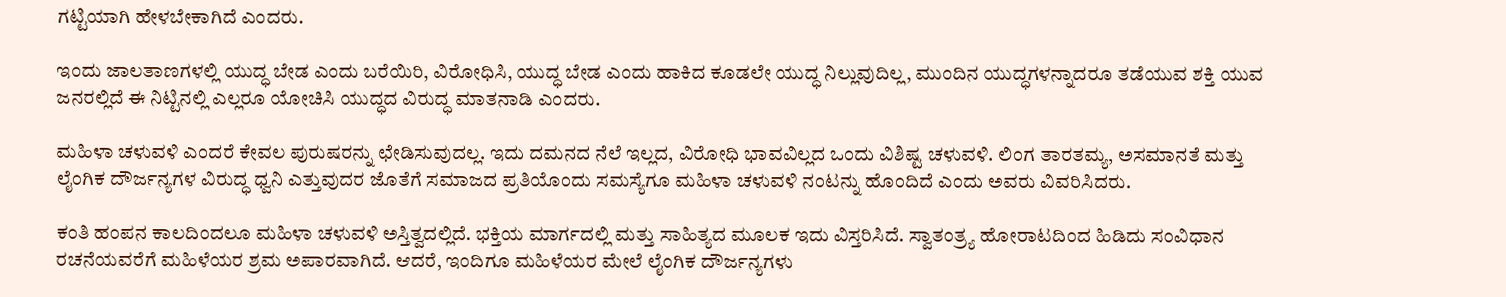ಗಟ್ಟಿಯಾಗಿ ಹೇಳಬೇಕಾಗಿದೆ ಎಂದರು.

ಇಂದು ಜಾಲತಾಣಗಳಲ್ಲಿ ಯುದ್ಧ ಬೇಡ ಎಂದು ಬರೆಯಿರಿ, ವಿರೋಧಿಸಿ, ಯುದ್ಧ ಬೇಡ ಎಂದು ಹಾಕಿದ ಕೂಡಲೇ ಯುದ್ಧ ನಿಲ್ಲುವುದಿಲ್ಲ, ಮುಂದಿನ ಯುದ್ಧಗಳನ್ನಾದರೂ ತಡೆಯುವ ಶಕ್ತಿ ಯುವ ಜನರಲ್ಲಿದೆ ಈ ನಿಟ್ಟಿನಲ್ಲಿ ಎಲ್ಲರೂ ಯೋಚಿಸಿ ಯುದ್ಧದ ವಿರುದ್ಧ ಮಾತನಾಡಿ ಎಂದರು.

ಮಹಿಳಾ ಚಳುವಳಿ ಎಂದರೆ ಕೇವಲ ಪುರುಷರನ್ನು ಛೇಡಿಸುವುದಲ್ಲ. ಇದು ದಮನದ ನೆಲೆ ಇಲ್ಲದ, ವಿರೋಧಿ ಭಾವವಿಲ್ಲದ ಒಂದು ವಿಶಿಷ್ಟ ಚಳುವಳಿ. ಲಿಂಗ ತಾರತಮ್ಯ, ಅಸಮಾನತೆ ಮತ್ತು ಲೈಂಗಿಕ ದೌರ್ಜನ್ಯಗಳ ವಿರುದ್ಧ ಧ್ವನಿ ಎತ್ತುವುದರ ಜೊತೆಗೆ ಸಮಾಜದ ಪ್ರತಿಯೊಂದು ಸಮಸ್ಯೆಗೂ ಮಹಿಳಾ ಚಳುವಳಿ ನಂಟನ್ನು ಹೊಂದಿದೆ ಎಂದು ಅವರು ವಿವರಿಸಿದರು.

ಕಂತಿ ಹಂಪನ ಕಾಲದಿಂದಲೂ ಮಹಿಳಾ ಚಳುವಳಿ ಅಸ್ತಿತ್ವದಲ್ಲಿದೆ. ಭಕ್ತಿಯ ಮಾರ್ಗದಲ್ಲಿ ಮತ್ತು ಸಾಹಿತ್ಯದ ಮೂಲಕ ಇದು ವಿಸ್ತರಿಸಿದೆ. ಸ್ವಾತಂತ್ರ್ಯ ಹೋರಾಟದಿಂದ ಹಿಡಿದು ಸಂವಿಧಾನ ರಚನೆಯವರೆಗೆ ಮಹಿಳೆಯರ ಶ್ರಮ ಅಪಾರವಾಗಿದೆ. ಆದರೆ, ಇಂದಿಗೂ ಮಹಿಳೆಯರ ಮೇಲೆ ಲೈಂಗಿಕ ದೌರ್ಜನ್ಯಗಳು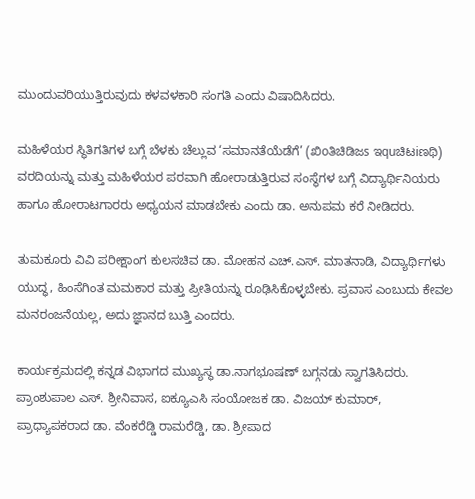ಮುಂದುವರಿಯುತ್ತಿರುವುದು ಕಳವಳಕಾರಿ ಸಂಗತಿ ಎಂದು ವಿಷಾದಿಸಿದರು.

ಮಹಿಳೆಯರ ಸ್ಥಿತಿಗತಿಗಳ ಬಗ್ಗೆ ಬೆಳಕು ಚೆಲ್ಲುವ ‘ಸಮಾನತೆಯೆಡೆಗೆ’ (ಖಿoತಿಚಿಡಿಜs ಇquಚಿಟiಣಥಿ) ವರದಿಯನ್ನು ಮತ್ತು ಮಹಿಳೆಯರ ಪರವಾಗಿ ಹೋರಾಡುತ್ತಿರುವ ಸಂಸ್ಥೆಗಳ ಬಗ್ಗೆ ವಿದ್ಯಾರ್ಥಿನಿಯರು ಹಾಗೂ ಹೋರಾಟಗಾರರು ಅಧ್ಯಯನ ಮಾಡಬೇಕು ಎಂದು ಡಾ. ಅನುಪಮ ಕರೆ ನೀಡಿದರು.

ತುಮಕೂರು ವಿವಿ ಪರೀಕ್ಷಾಂಗ ಕುಲಸಚಿವ ಡಾ. ಮೋಹನ ಎಚ್.ಎಸ್. ಮಾತನಾಡಿ, ವಿದ್ಯಾರ್ಥಿಗಳು ಯುದ್ಧ, ಹಿಂಸೆಗಿಂತ ಮಮಕಾರ ಮತ್ತು ಪ್ರೀತಿಯನ್ನು ರೂಢಿಸಿಕೊಳ್ಳಬೇಕು. ಪ್ರವಾಸ ಎಂಬುದು ಕೇವಲ ಮನರಂಜನೆಯಲ್ಲ, ಅದು ಜ್ಞಾನದ ಬುತ್ತಿ ಎಂದರು.

ಕಾರ್ಯಕ್ರಮದಲ್ಲಿ ಕನ್ನಡ ವಿಭಾಗದ ಮುಖ್ಯಸ್ಥ ಡಾ.ನಾಗಭೂಷಣ್ ಬಗ್ಗನಡು ಸ್ವಾಗತಿಸಿದರು. ಪ್ರಾಂಶುಪಾಲ ಎಸ್. ಶ್ರೀನಿವಾಸ, ಐಕ್ಯೂಎಸಿ ಸಂಯೋಜಕ ಡಾ. ವಿಜಯ್ ಕುಮಾರ್, ಪ್ರಾಧ್ಯಾಪಕರಾದ ಡಾ. ವೆಂಕರೆಡ್ಡಿ ರಾಮರೆಡ್ಡಿ, ಡಾ. ಶ್ರೀಪಾದ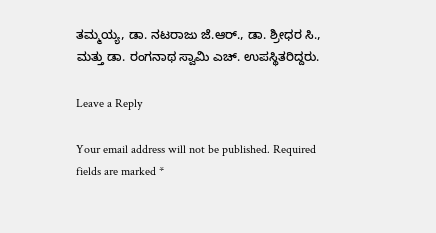ತಮ್ಮಯ್ಯ, ಡಾ. ನಟರಾಜು ಜೆ.ಆರ್., ಡಾ. ಶ್ರೀಧರ ಸಿ., ಮತ್ತು ಡಾ. ರಂಗನಾಥ ಸ್ವಾಮಿ ಎಚ್. ಉಪಸ್ಥಿತರಿದ್ದರು.

Leave a Reply

Your email address will not be published. Required fields are marked *